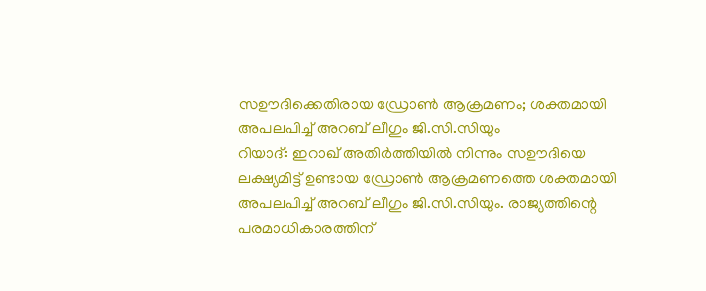സഊദിക്കെതിരായ ഡ്രോൺ ആക്രമണം; ശക്തമായി അപലപിച്ച് അറബ് ലീഗും ജി.സി.സിയും
റിയാദ്: ഇറാഖ് അതിർത്തിയിൽ നിന്നും സഊദിയെ ലക്ഷ്യമിട്ട് ഉണ്ടായ ഡ്രോൺ ആക്രമണത്തെ ശക്തമായി അപലപിച്ച് അറബ് ലീഗും ജി.സി.സിയും. രാജ്യത്തിന്റെ പരമാധികാരത്തിന്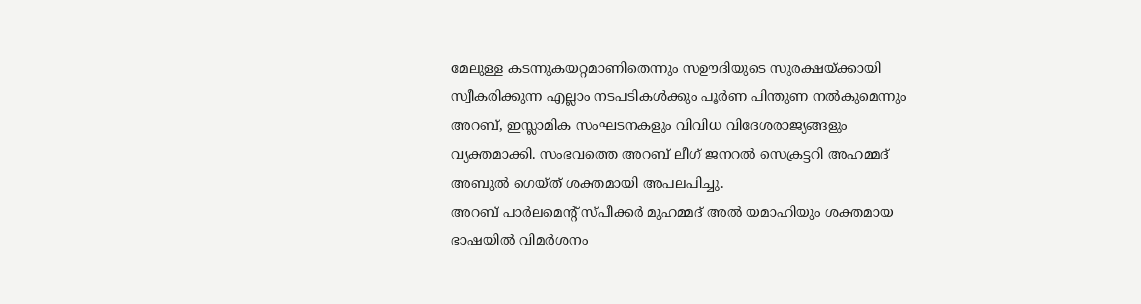മേലുള്ള കടന്നുകയറ്റമാണിതെന്നും സഊദിയുടെ സുരക്ഷയ്ക്കായി സ്വീകരിക്കുന്ന എല്ലാം നടപടികൾക്കും പൂർണ പിന്തുണ നൽകുമെന്നും അറബ്, ഇസ്ലാമിക സംഘടനകളും വിവിധ വിദേശരാജ്യങ്ങളും വ്യക്തമാക്കി. സംഭവത്തെ അറബ് ലീഗ് ജനറൽ സെക്രട്ടറി അഹമ്മദ് അബുൽ ഗെയ്ത് ശക്തമായി അപലപിച്ചു.
അറബ് പാർലമെന്റ് സ്പീക്കർ മുഹമ്മദ് അൽ യമാഹിയും ശക്തമായ ഭാഷയിൽ വിമർശനം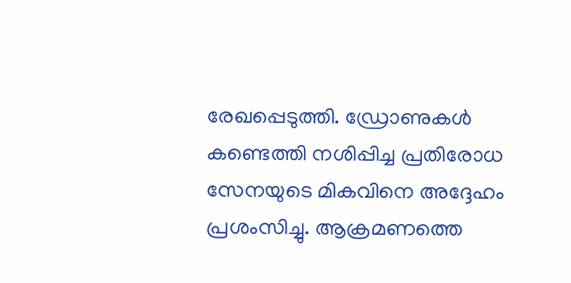രേഖപ്പെടുത്തി. ഡ്രോണുകൾ കണ്ടെത്തി നശിപ്പിച്ച പ്രതിരോധ സേനയുടെ മികവിനെ അദ്ദേഹം പ്രശംസിച്ചു. ആക്രമണത്തെ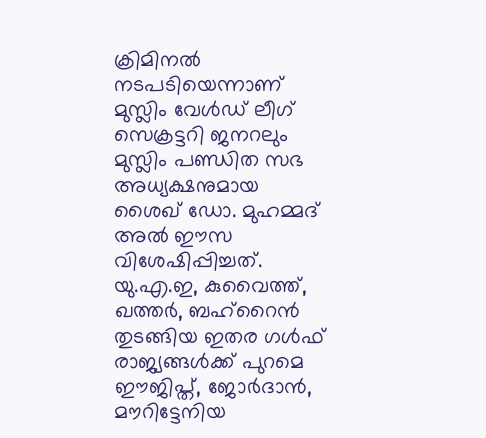ക്രിമിനൽ നടപടിയെന്നാണ് മുസ്ലിം വേൾഡ് ലീഗ് സെക്രട്ടറി ജനറലും മുസ്ലിം പണ്ഡിത സഭ അധ്യക്ഷനുമായ ശൈഖ് ഡോ. മുഹമ്മദ് അൽ ഈസ വിശേഷിപ്പിച്ചത്. യു.എ.ഇ, കുവൈത്ത്, ഖത്തർ, ബഹ്റൈൻ തുടങ്ങിയ ഇതര ഗൾഫ് രാജ്യങ്ങൾക്ക് പുറമെ ഈജിപ്ത്, ജോർദാൻ, മൗറിട്ടേനിയ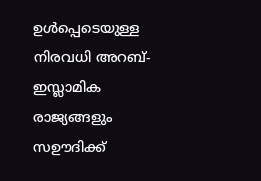ഉൾപ്പെടെയുള്ള നിരവധി അറബ്-ഇസ്ലാമിക രാജ്യങ്ങളും സഊദിക്ക്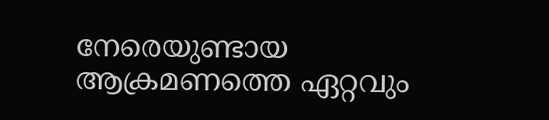നേരെയുണ്ടായ ആക്രമണത്തെ ഏറ്റവും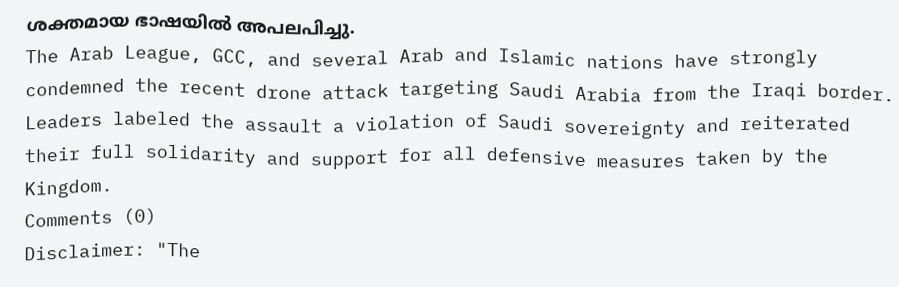ശക്തമായ ഭാഷയിൽ അപലപിച്ചു.
The Arab League, GCC, and several Arab and Islamic nations have strongly condemned the recent drone attack targeting Saudi Arabia from the Iraqi border. Leaders labeled the assault a violation of Saudi sovereignty and reiterated their full solidarity and support for all defensive measures taken by the Kingdom.
Comments (0)
Disclaimer: "The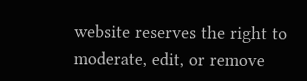website reserves the right to moderate, edit, or remove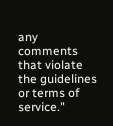any comments that violate the guidelines or terms of service."